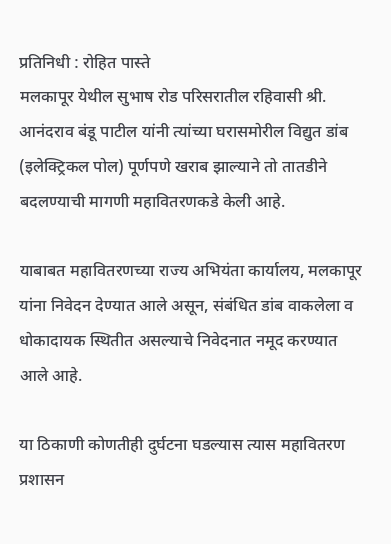प्रतिनिधी : रोहित पास्ते
मलकापूर येथील सुभाष रोड परिसरातील रहिवासी श्री. आनंदराव बंडू पाटील यांनी त्यांच्या घरासमोरील विद्युत डांब (इलेक्ट्रिकल पोल) पूर्णपणे खराब झाल्याने तो तातडीने बदलण्याची मागणी महावितरणकडे केली आहे.

याबाबत महावितरणच्या राज्य अभियंता कार्यालय, मलकापूर यांना निवेदन देण्यात आले असून, संबंधित डांब वाकलेला व धोकादायक स्थितीत असल्याचे निवेदनात नमूद करण्यात आले आहे.

या ठिकाणी कोणतीही दुर्घटना घडल्यास त्यास महावितरण प्रशासन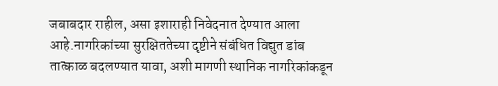जबाबदार राहील, असा इशाराही निवेदनात देण्यात आला आहे.नागरिकांच्या सुरक्षिततेच्या दृष्टीने संबंधित विद्युत डांब तात्काळ बदलण्यात यावा, अशी मागणी स्थानिक नागरिकांकडून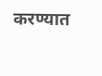करण्यात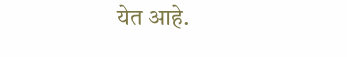येत आहे.